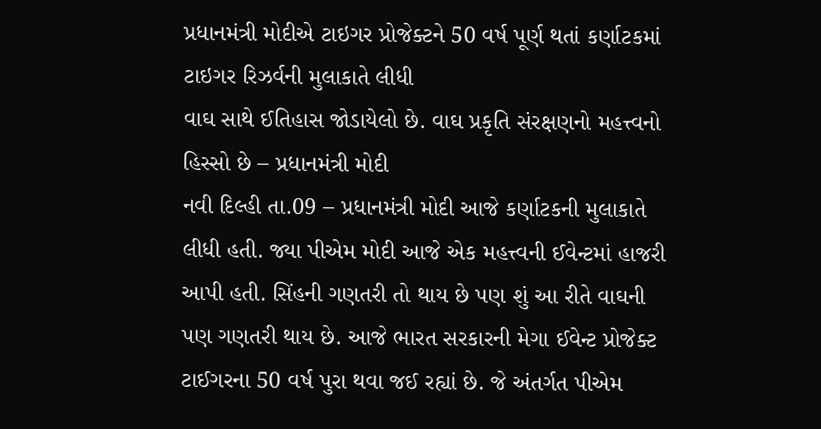પ્રધાનમંત્રી મોદીએ ટાઇગર પ્રોજેક્ટને 50 વર્ષ પૂર્ણ થતાં કર્ણાટકમાં ટાઇગર રિઝર્વની મુલાકાતે લીધી
વાઘ સાથે ઈતિહાસ જોડાયેલો છે. વાઘ પ્રકૃતિ સંરક્ષણનો મહત્ત્વનો હિસ્સો છે – પ્રધાનમંત્રી મોદી
નવી દિલ્હી તા.09 – પ્રધાનમંત્રી મોદી આજે કર્ણાટકની મુલાકાતે લીધી હતી. જ્યા પીએમ મોદી આજે એક મહત્ત્વની ઈવેન્ટમાં હાજરી આપી હતી. સિંહની ગણતરી તો થાય છે પણ શું આ રીતે વાઘની પણ ગણતરી થાય છે. આજે ભારત સરકારની મેગા ઈવેન્ટ પ્રોજેક્ટ ટાઈગરના 50 વર્ષ પુરા થવા જઈ રહ્યાં છે. જે અંતર્ગત પીએમ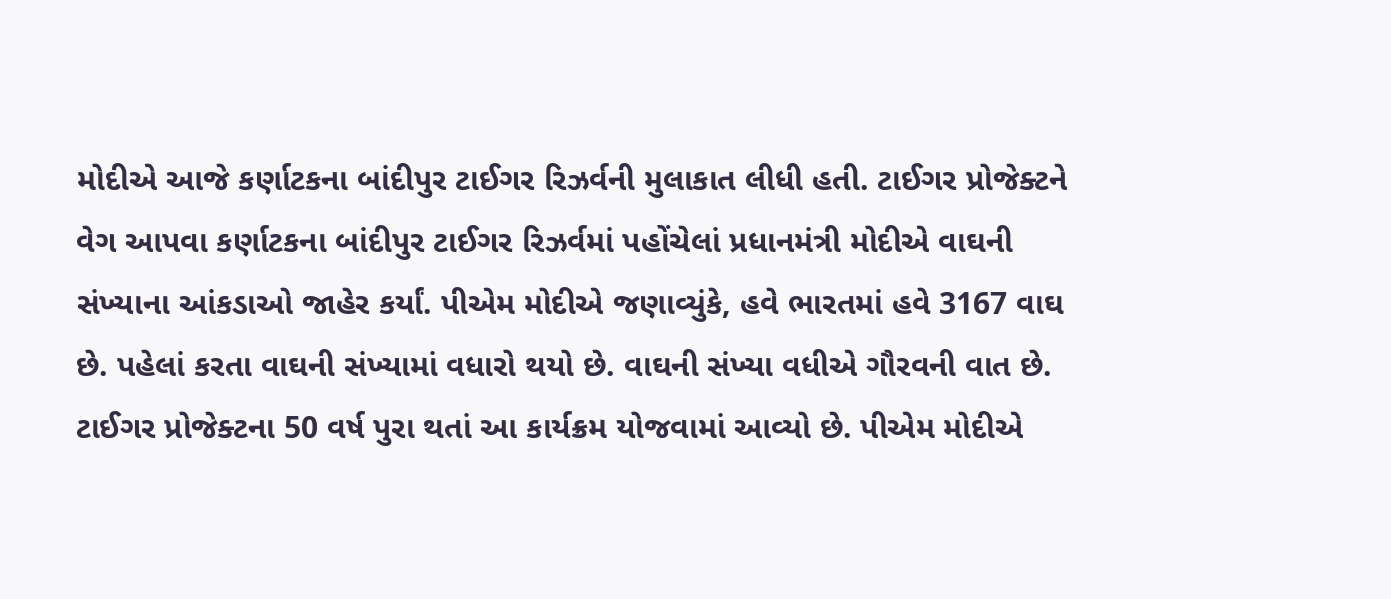મોદીએ આજે કર્ણાટકના બાંદીપુર ટાઈગર રિઝર્વની મુલાકાત લીધી હતી. ટાઈગર પ્રોજેક્ટને વેગ આપવા કર્ણાટકના બાંદીપુર ટાઈગર રિઝર્વમાં પહોંચેલાં પ્રધાનમંત્રી મોદીએ વાઘની સંખ્યાના આંકડાઓ જાહેર કર્યાં. પીએમ મોદીએ જણાવ્યુંકે, હવે ભારતમાં હવે 3167 વાઘ છે. પહેલાં કરતા વાઘની સંખ્યામાં વધારો થયો છે. વાઘની સંખ્યા વધીએ ગૌરવની વાત છે.
ટાઈગર પ્રોજેક્ટના 50 વર્ષ પુરા થતાં આ કાર્યક્રમ યોજવામાં આવ્યો છે. પીએમ મોદીએ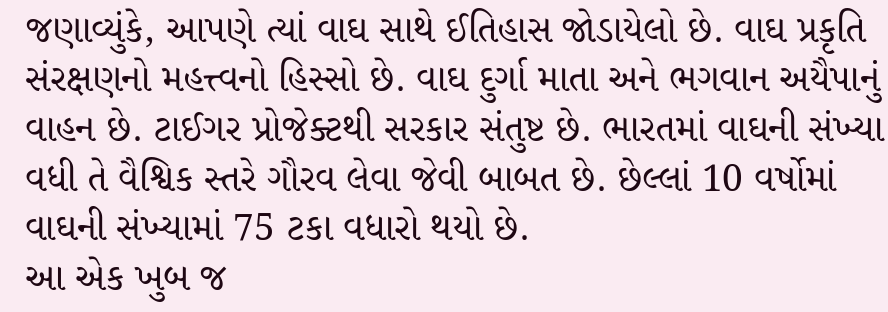જણાવ્યુંકે, આપણે ત્યાં વાઘ સાથે ઈતિહાસ જોડાયેલો છે. વાઘ પ્રકૃતિ સંરક્ષણનો મહત્ત્વનો હિસ્સો છે. વાઘ દુર્ગા માતા અને ભગવાન અયૈપાનું વાહન છે. ટાઈગર પ્રોજેક્ટથી સરકાર સંતુષ્ટ છે. ભારતમાં વાઘની સંખ્યા વધી તે વૈશ્વિક સ્તરે ગૌરવ લેવા જેવી બાબત છે. છેલ્લાં 10 વર્ષોમાં વાઘની સંખ્યામાં 75 ટકા વધારો થયો છે.
આ એક ખુબ જ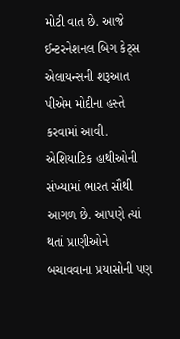મોટી વાત છે. આજે ઈન્ટરનેશનલ બિગ કેટ્સ એલાયન્સની શરૂઆત પીએમ મોદીના હસ્તે કરવામાં આવી. એશિયાટિક હાથીઓની સંખ્યામાં ભારત સૌથી આગળ છે. આપણે ત્યાં થતાં પ્રાણીઓને બચાવવાના પ્રયાસોની પણ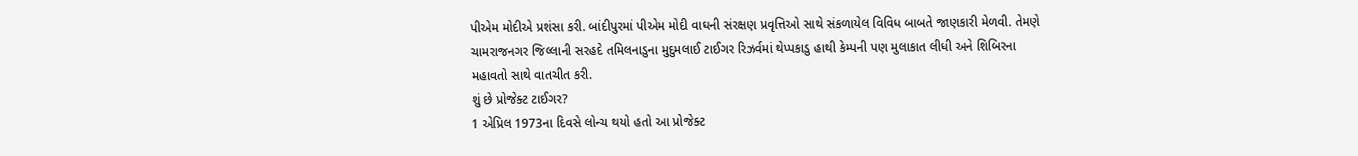પીએમ મોદીએ પ્રશંસા કરી. બાંદીપુરમાં પીએમ મોદી વાઘની સંરક્ષણ પ્રવૃત્તિઓ સાથે સંકળાયેલ વિવિધ બાબતે જાણકારી મેળવી. તેમણે ચામરાજનગર જિલ્લાની સરહદે તમિલનાડુના મુદુમલાઈ ટાઈગર રિઝર્વમાં થેપ્પકાડુ હાથી કેમ્પની પણ મુલાકાત લીધી અને શિબિરના મહાવતો સાથે વાતચીત કરી.
શું છે પ્રોજેક્ટ ટાઈગર?
1 એપ્રિલ 1973ના દિવસે લોન્ચ થયો હતો આ પ્રોજેક્ટ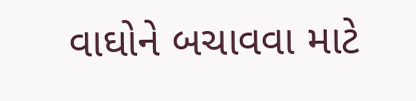વાઘોને બચાવવા માટે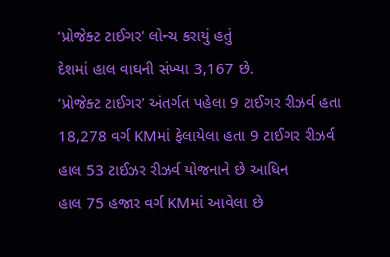‘પ્રોજેક્ટ ટાઈગર’ લોન્ચ કરાયું હતું
દેશમાં હાલ વાઘની સંખ્યા 3,167 છે.
‘પ્રોજેક્ટ ટાઈગર’ અંતર્ગત પહેલા 9 ટાઈગર રીઝર્વ હતા
18,278 વર્ગ KMમાં ફેલાયેલા હતા 9 ટાઈગર રીઝર્વ
હાલ 53 ટાઈઝર રીઝર્વ યોજનાને છે આધિન
હાલ 75 હજાર વર્ગ KMમાં આવેલા છે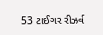53 ટાઈગર રીઝર્વ